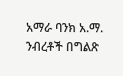አማራ ባንክ አ.ማ. ንብረቶች በግልጽ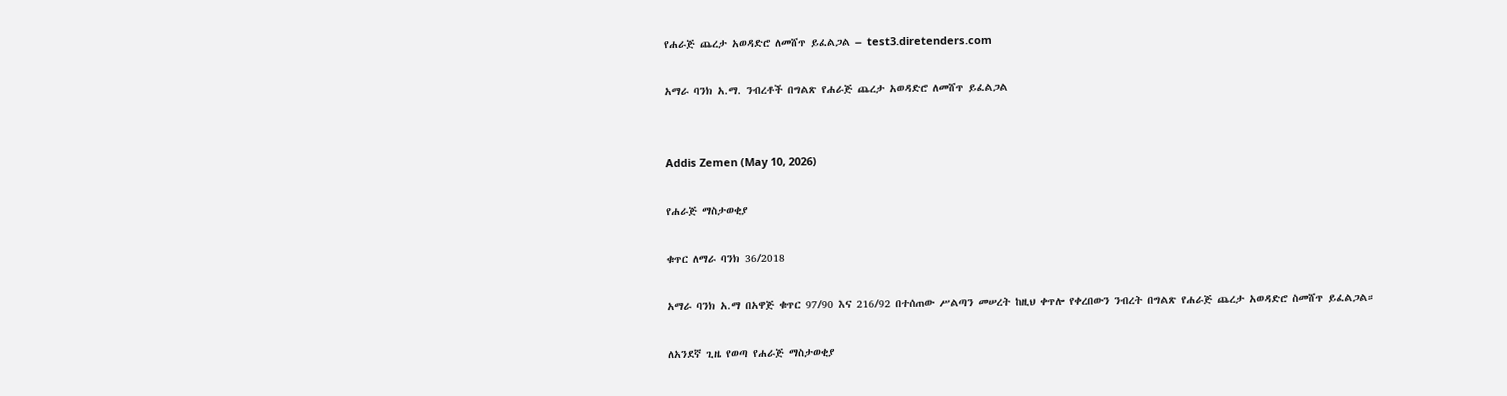የሐራጅ ጨረታ አወዳድሮ ለመሸጥ ይፈልጋል – test3.diretenders.com

አማራ ባንክ አ.ማ. ንብረቶች በግልጽ የሐራጅ ጨረታ አወዳድሮ ለመሸጥ ይፈልጋል


Addis Zemen (May 10, 2026)

የሐራጅ ማስታወቂያ

ቁጥር ለማራ ባንክ 36/2018

አማራ ባንክ አ.ማ በአዋጅ ቁጥር 97/90 እና 216/92 በተሰጠው ሥልጣን መሠረት ከዚህ ቀጥሎ የቀረበውን ንብረት በግልጽ የሐራጅ ጨረታ አወዳድሮ ስመሸጥ ይፈልጋል።

ለአንደኛ ጊዜ የወጣ የሐራጅ ማስታወቂያ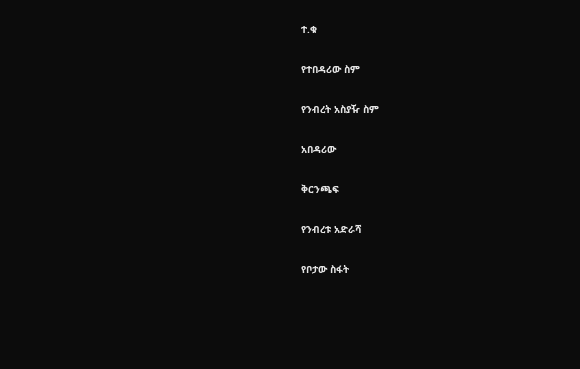ተ.ቁ

የተበዳሪው ስም

የንብረት አስያዥ ስም

አበዳሪው

ቅርንጫፍ

የንብረቱ አድራሻ

የቦታው ስፋት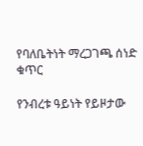የባለቤትነት ማረጋገጫ ሰነድ ቁጥር

የንብረቱ ዓይነት የይዞታው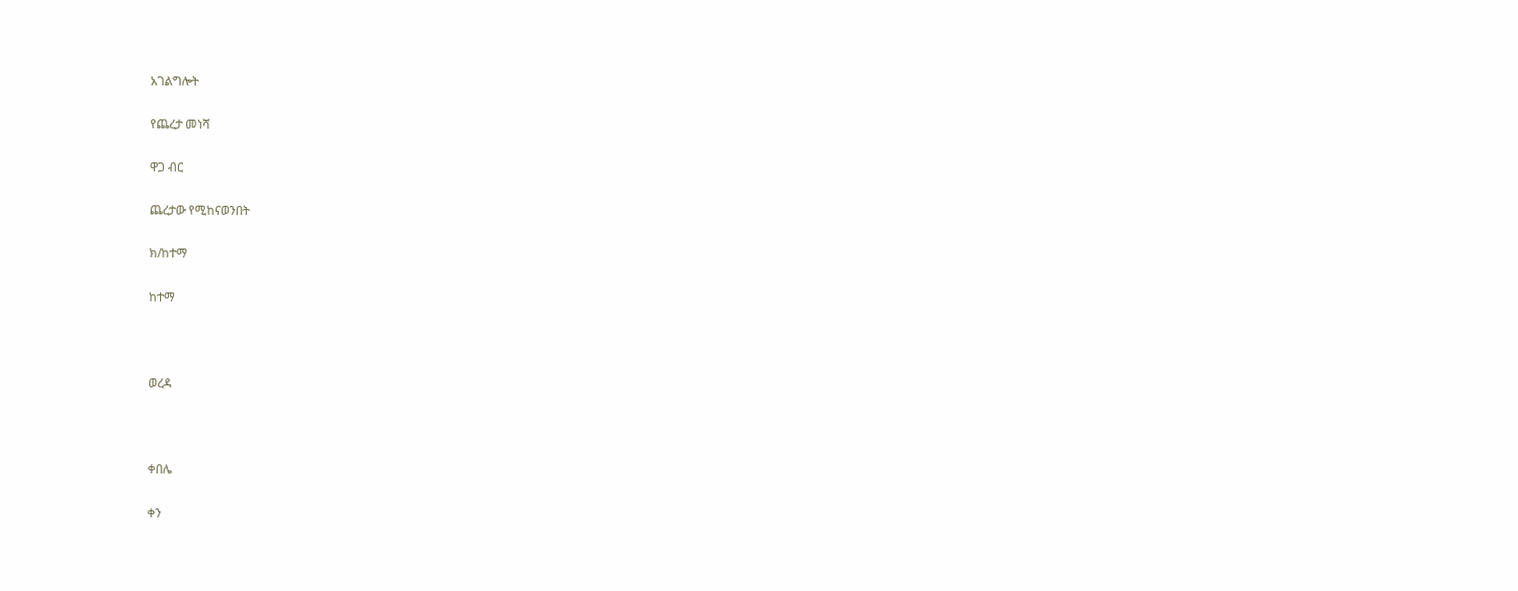አገልግሎት

የጨረታ መነሻ

ዋጋ ብር

ጨረታው የሚከናወንበት

ክ/ከተማ

ከተማ



ወረዳ



ቀበሌ

ቀን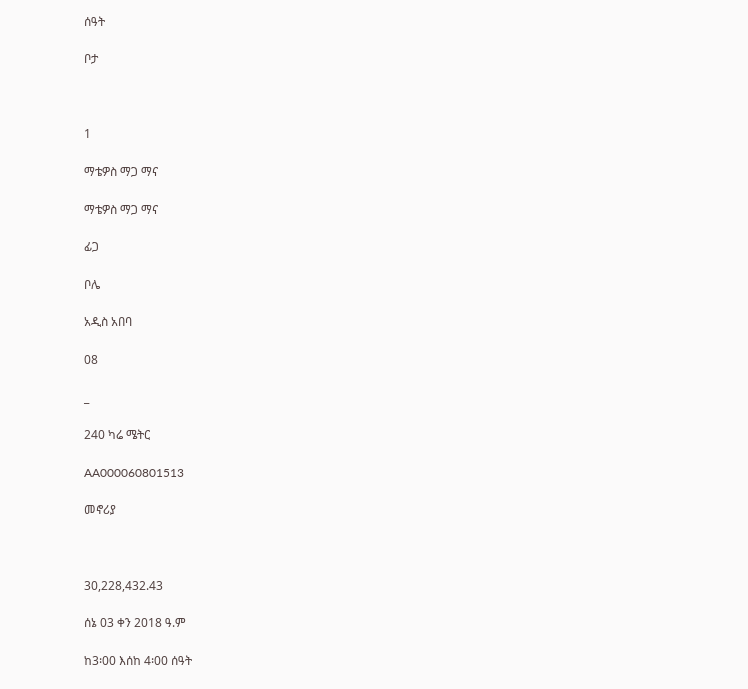ሰዓት

ቦታ



1

ማቴዎስ ማጋ ማና

ማቴዎስ ማጋ ማና

ፊጋ

ቦሌ

አዲስ አበባ

08

_

240 ካሬ ሜትር

AA000060801513

መኖሪያ



30,228,432.43

ሰኔ 03 ቀን 2018 ዓ.ም

ከ3፡00 እሰከ 4፡00 ሰዓት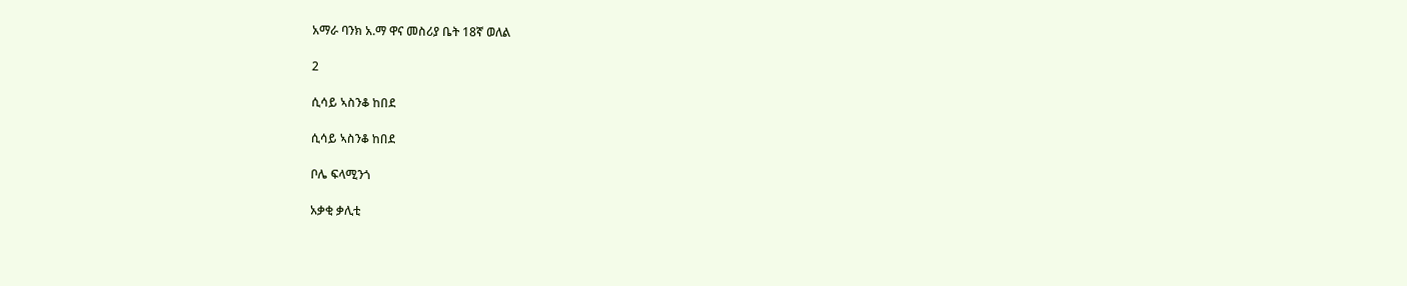አማራ ባንክ አ.ማ ዋና መስሪያ ቤት 18ኛ ወለል

2

ሲሳይ ኣስንቆ ከበደ

ሲሳይ ኣስንቆ ከበደ

ቦሌ ፍላሚንጎ

አቃቂ ቃሊቲ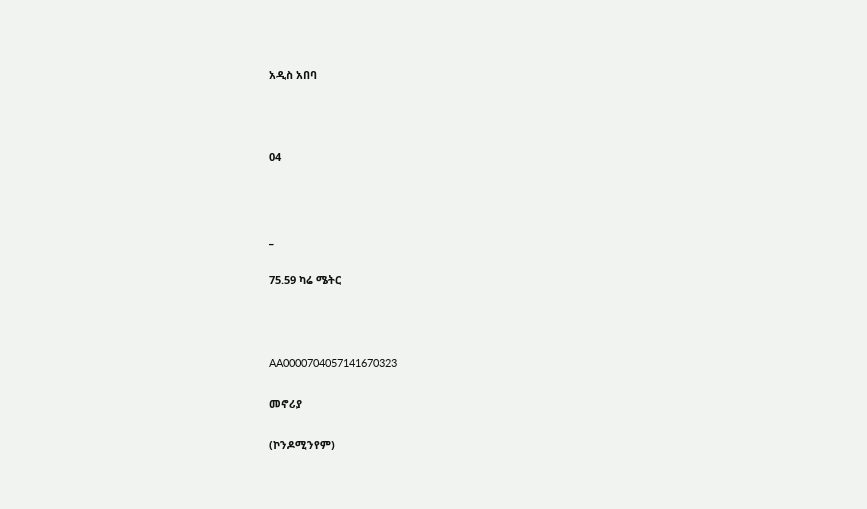አዲስ አበባ



04



_

75.59 ካሬ ሜትር



AA0000704057141670323

መኖሪያ

(ኮንዶሚንየም)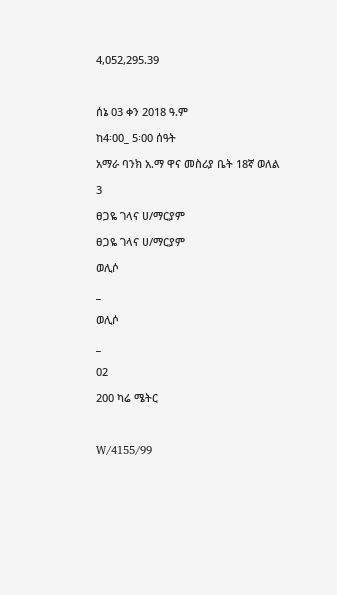4,052,295.39



ሰኔ 03 ቀን 2018 ዓ.ም

ከ4፡00_ 5፡00 ሰዓት

አማራ ባንክ አ.ማ ዋና መስሪያ ቤት 18ኛ ወለል

3

ፀጋዬ ገላና ሀ/ማርያም

ፀጋዬ ገላና ሀ/ማርያም

ወሊሶ

_

ወሊሶ

_

02

200 ካሬ ሜትር



W/4155/99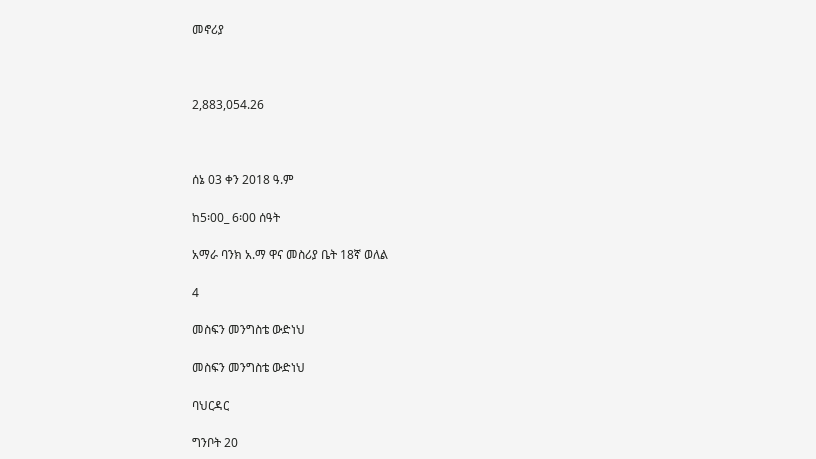መኖሪያ



2,883,054.26



ሰኔ 03 ቀን 2018 ዓ.ም

ከ5፡00_ 6፡00 ሰዓት

አማራ ባንክ አ.ማ ዋና መስሪያ ቤት 18ኛ ወለል

4

መስፍን መንግስቴ ውድነህ

መስፍን መንግስቴ ውድነህ

ባህርዳር

ግንቦት 20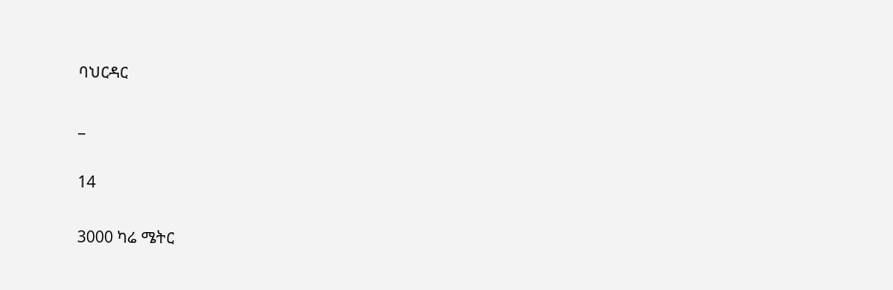ባህርዳር

_

14

3000 ካሬ ሜትር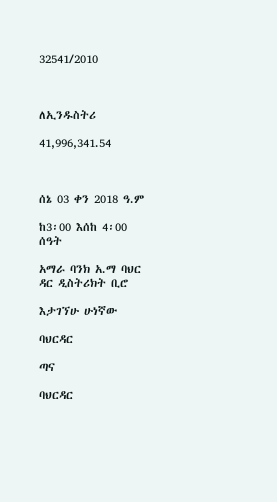32541/2010



ለኢንዱስትሪ

41,996,341.54



ሰኔ 03 ቀን 2018 ዓ.ም

ከ3፡00 እሰከ 4፡00 ሰዓት

አማራ ባንክ አ.ማ ባህር ዳር ዲስትሪክት ቢሮ

እታገኘሁ ሁነኛው

ባህርዳር

ጣና

ባህርዳር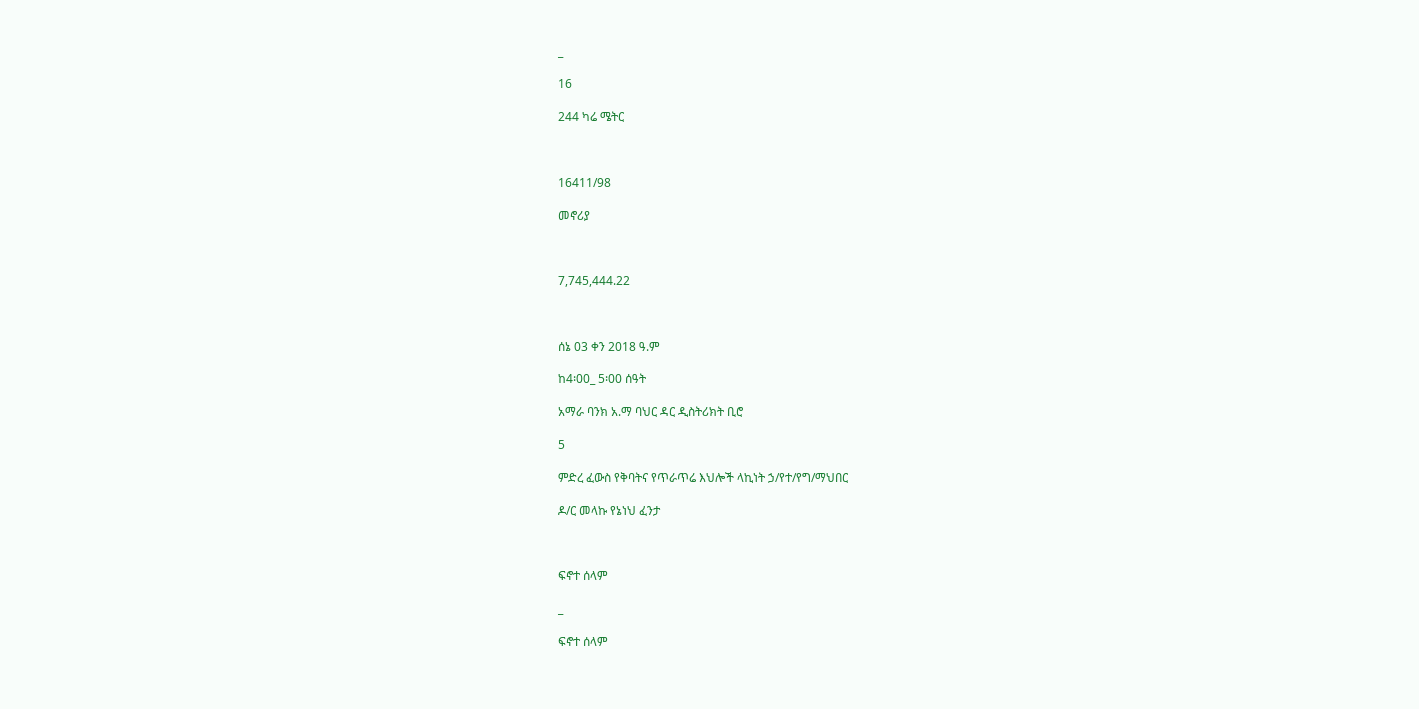_

16

244 ካሬ ሜትር



16411/98

መኖሪያ



7,745,444.22



ሰኔ 03 ቀን 2018 ዓ.ም

ከ4፡00_ 5፡00 ሰዓት

አማራ ባንክ አ.ማ ባህር ዳር ዲስትሪክት ቢሮ

5

ምድረ ፈውስ የቅባትና የጥራጥሬ እህሎች ላኪነት ኃ/የተ/የግ/ማህበር

ዶ/ር መላኩ የኔነህ ፈንታ



ፍኖተ ሰላም

_

ፍኖተ ሰላም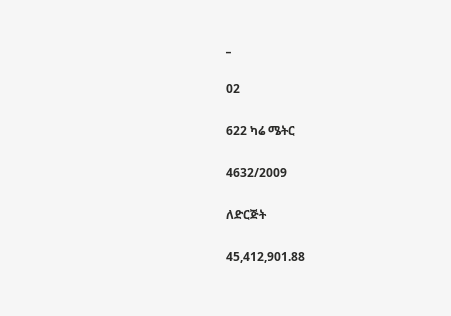_

02

622 ካሬ ሜትር

4632/2009

ለድርጅት

45,412,901.88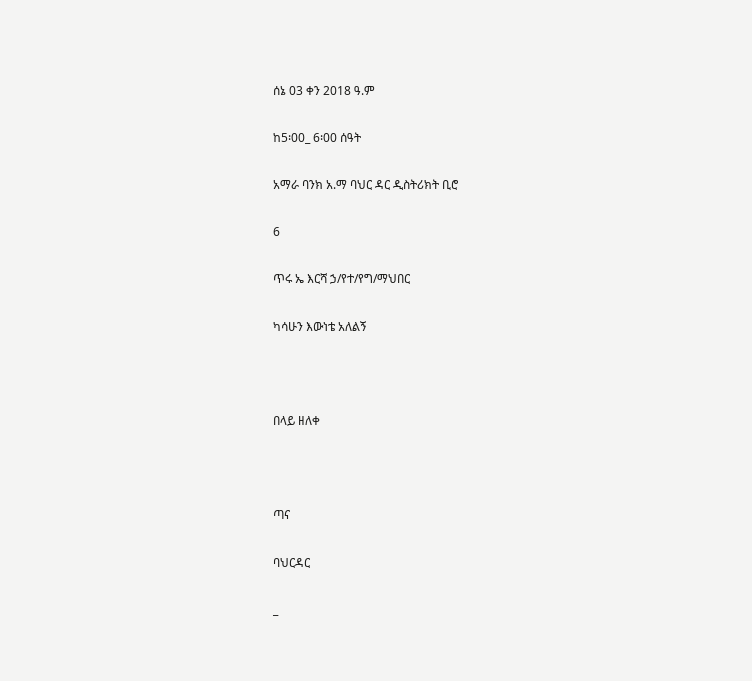ሰኔ 03 ቀን 2018 ዓ.ም

ከ5፡00_ 6፡00 ሰዓት

አማራ ባንክ አ.ማ ባህር ዳር ዲስትሪክት ቢሮ

6

ጥሩ ኤ እርሻ ኃ/የተ/የግ/ማህበር

ካሳሁን እውነቴ አለልኝ



በላይ ዘለቀ



ጣና

ባህርዳር

_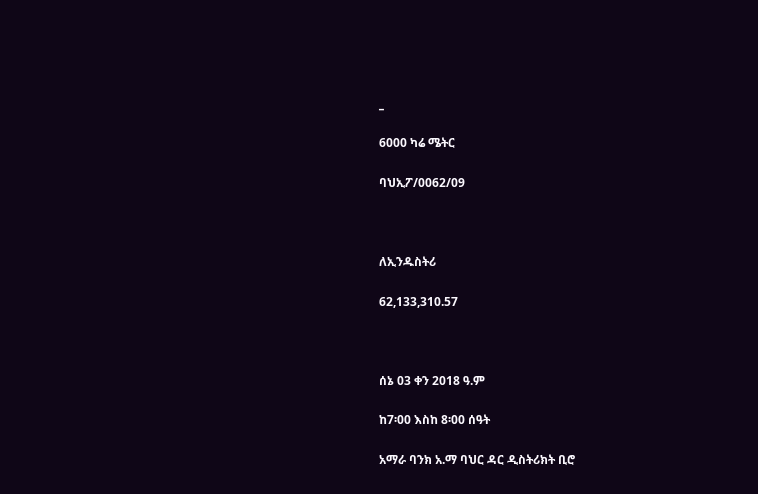_

6000 ካሬ ሜትር

ባህኢፖ/0062/09



ለኢንዱስትሪ

62,133,310.57



ሰኔ 03 ቀን 2018 ዓ.ም

ከ7፡00 እስከ 8፡00 ሰዓት

አማራ ባንክ አ.ማ ባህር ዳር ዲስትሪክት ቢሮ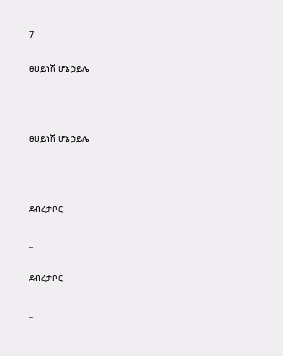7

ፀሀይነሽ ሆኔ ኃይሌ



ፀሀይነሽ ሆኔ ኃይሌ



ደብረታቦር

_

ደብረታቦር

_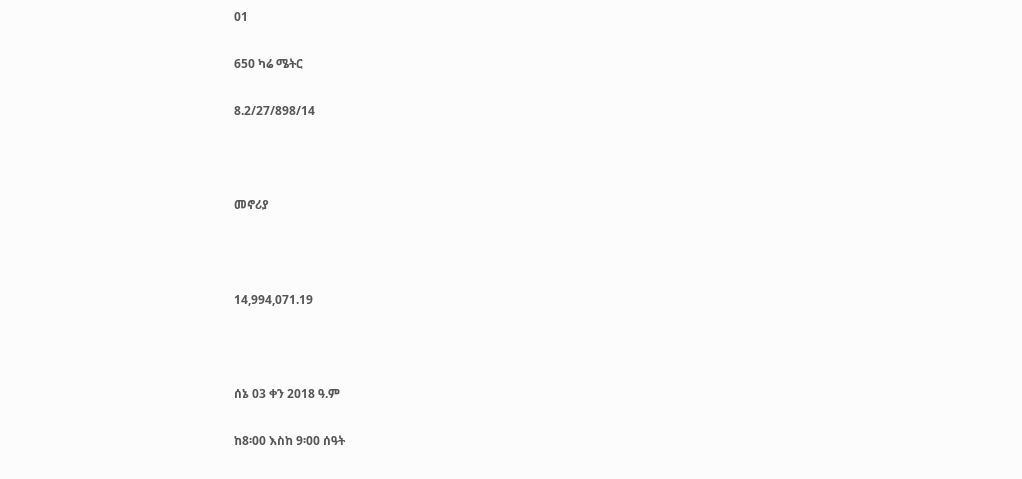01

650 ካሬ ሜትር

8.2/27/898/14



መኖሪያ



14,994,071.19



ሰኔ 03 ቀን 2018 ዓ.ም

ከ8፡00 እስከ 9፡00 ሰዓት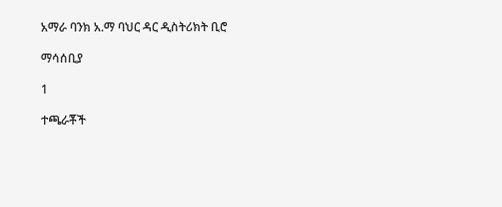አማራ ባንክ አ.ማ ባህር ዳር ዲስትሪክት ቢሮ

ማሳሰቢያ

1

ተጫራቾች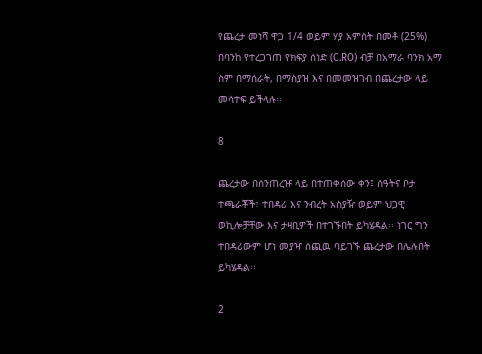የጨረታ መነሻ ዋጋ 1/4 ወይም ሃያ አምስት በመቶ (25%) በባንከ የተረጋገጠ የክፍያ ሰነድ (C.RO) ብቻ በአማራ ባንክ አማ ስም በማሰራት, በማስያዝ እና በመመዝገብ በጨረታው ላይ መሳተፍ ይችላሉ፡፡

8

ጨረታው በሰንጠረዡ ላይ በተጠቀሰው ቀን፤ ሰዓትና ቦታ ተጫራቾች፣ ተበዳሪ እና ንብረት አስያዥ ወይም ህጋዊ ወኪሎቻቸው እና ታዛቢዎች በተገኙበት ይካሄዳል፡፡ ነገር ግን ተበዳሪውም ሆነ መያዣ ሰጪዉ ባይገኙ ጨረታው በሌሉበት ይካሄዳል፡፡

2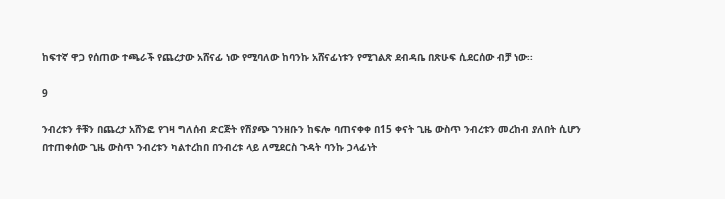ከፍተኛ ዋጋ የሰጠው ተጫራች የጨረታው አሸናፊ ነው የሚባለው ከባንኩ አሸናፊነቱን የሚገልጽ ደብዳቤ በጽሁፍ ሲደርሰው ብቻ ነው፡፡

9

ንብረቱን ቶቹን በጨረታ አሸንፎ የገዛ ግለሰብ ድርጅት የሽያጭ ገንዘቡን ከፍሎ ባጠናቀቀ በ15 ቀናት ጊዜ ውስጥ ንብረቱን መረከብ ያለበት ሲሆን በተጠቀሰው ጊዜ ውስጥ ንብረቱን ካልተረከበ በንብረቱ ላይ ለሚደርስ ጉዳት ባንኩ ኃላፊነት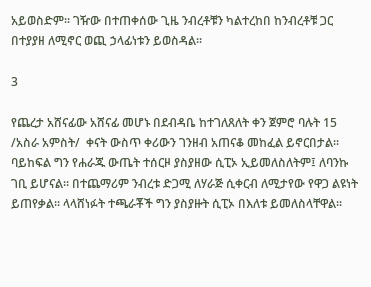አይወስድም፡፡ ገዥው በተጠቀሰው ጊዜ ንብረቶቹን ካልተረከበ ከንብረቶቹ ጋር በተያያዘ ለሚኖር ወጪ ኃላፊነቱን ይወስዳል፡፡

3

የጨረታ አሸናፊው አሸናፊ መሆኑ በደብዳቤ ከተገለጸለት ቀን ጀምሮ ባሉት 15 /አስራ አምስት/  ቀናት ውስጥ ቀሪውን ገንዘብ አጠናቆ መከፈል ይኖርበታል፡፡ ባይከፍል ግን የሐራጁ ውጤት ተሰርዞ ያስያዘው ሲፒኦ ኢይመለስለትም፤ ለባንኩ ገቢ ይሆናል፡፡ በተጨማሪም ንብረቱ ድጋሚ ለሃራጅ ሲቀርብ ለሚታየው የዋጋ ልዩነት ይጠየቃል፡፡ ላላሸነፉት ተጫራቾች ግን ያስያዙት ሲፒኦ በእለቱ ይመለስላቸዋል፡፡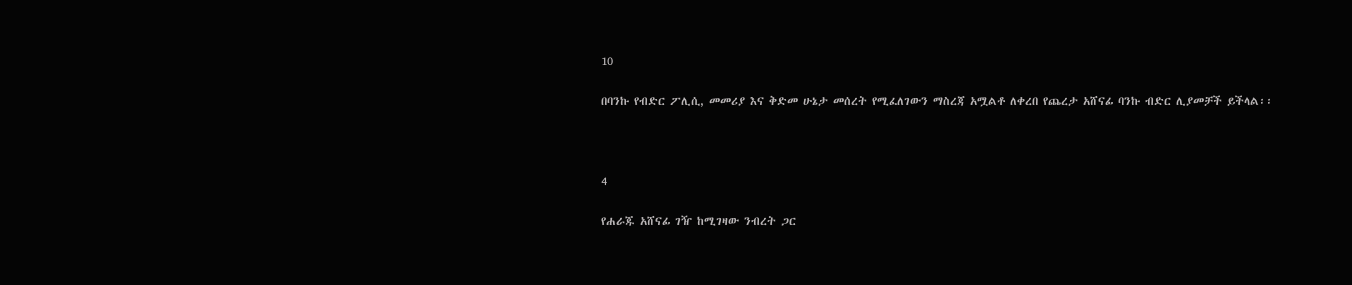10

በባንኩ የብድር ፖሊሲ, መመሪያ እና ቅድመ ሁኔታ መሰረት የሚፈለገውን ማስረጃ አሟልቶ ለቀረበ የጨረታ አሸናፊ ባንኩ ብድር ሊያመቻች ይችላል፡፡



4

የሐራጁ አሸናፊ ገዥ ከሚገዛው ንብረት ጋር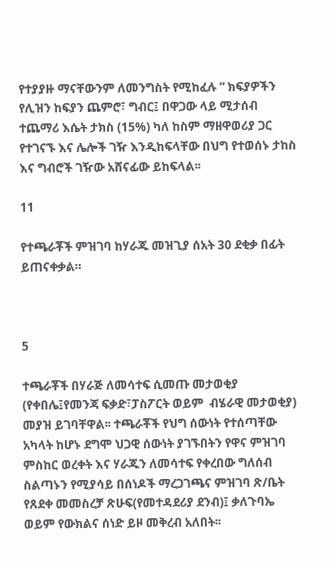የተያያዙ ማናቸውንም ለመንግስት የሚከፈሉ ” ክፍያዎችን የሊዝን ከፍያን ጨምሮ፣ ግብር፤ በዋጋው ላይ ሚታሰብ ተጨማሪ እሴት ታክስ (15%) ካለ ከስም ማዘዋወሪያ ጋር የተገናኙ እና ሌሎች ገዥ እንዲከፍላቸው በህግ የተወሰኑ ታከስ እና ግብሮች ገዥው አሸናፊው ይከፍላል፡፡

11

የተጫራቾች ምዝገባ ከሃራጁ መዝጊያ ሰአት 30 ደቂቃ በፊት ይጠናቀቃል።



5

ተጫራቾች በሃራጅ ለመሳተፍ ሲመጡ መታወቂያ (የቀበሌ፤የመንጃ ፍቃድ፣ፓስፖርት ወይም  ብሄራዊ መታወቂያ) መያዝ ይገባቸዋል፡፡ ተጫራቾች የህግ ሰውነት የተሰጣቸው አካላት ከሆኑ ደግሞ ህጋዊ ሰውነት ያገኙበትን የዋና ምዝገባ ምስከር ወረቀት እና ሃራጁን ለመሳተፍ የቀረበው ግለሰብ ስልጣኑን የሚያሳይ በሰነዶች ማረጋገጫና ምዝገባ ጽ/ቤት የጸደቀ መመስረቻ ጽሁፍ(የመተዳደሪያ ደንብ)፤ ቃለጉባኤ ወይም የውክልና ሰነድ ይዞ መቅረብ አለበት፡፡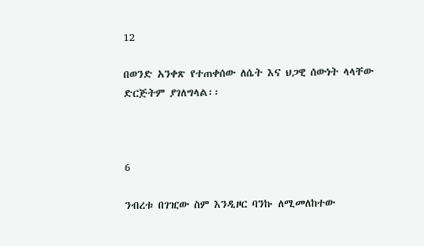12

በወንድ አንቀጽ የተጠቀሰው ለሴት እና ህጋዊ ሰውነት ላላቸው ድርጅትም ያገለግላል፡፡



6

ንብረቱ በገዢው ስም እንዲዞር ባንኩ ለሚመለከተው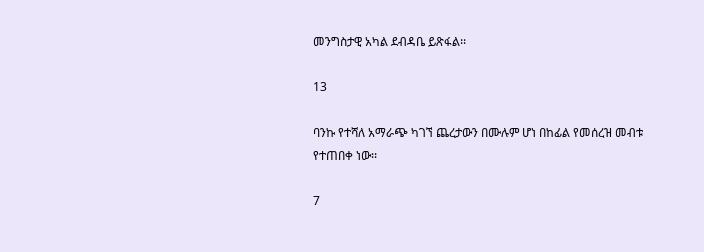መንግስታዊ አካል ደብዳቤ ይጽፋል፡፡

13

ባንኩ የተሻለ አማራጭ ካገኘ ጨረታውን በሙሉም ሆነ በከፊል የመሰረዝ መብቱ የተጠበቀ ነው፡፡

7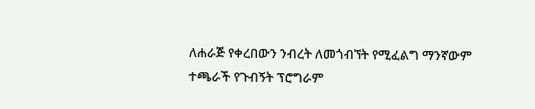ለሐራጅ የቀረበውን ንብረት ለመጎብኘት የሚፈልግ ማንኛውም ተጫራች የጉብኝት ፕሮግራም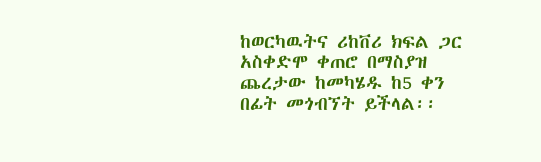ከወርካዉትና ሪከቨሪ ክፍል ጋር አስቀድሞ ቀጠሮ በማስያዝ ጨረታው ከመካሄዱ ከ5 ቀን በፊት መጎብኘት ይችላል፡፡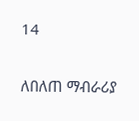14

ለበለጠ ማብራሪያ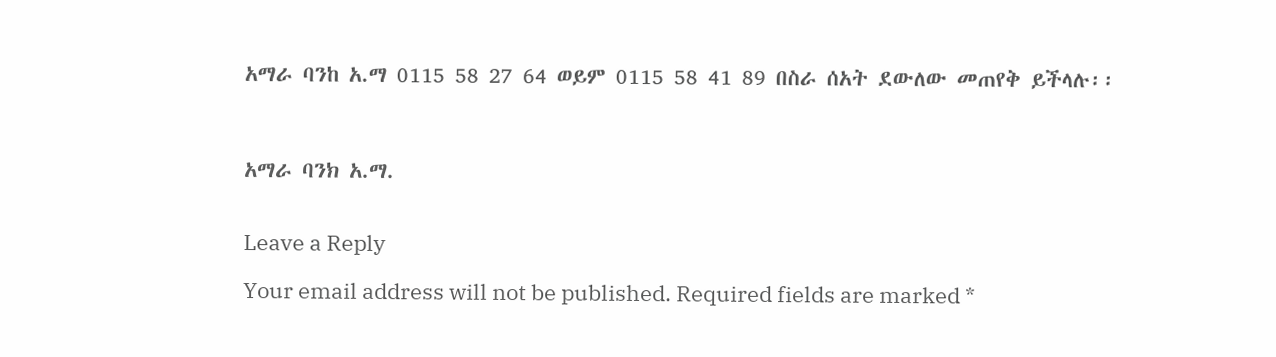አማራ ባንከ አ.ማ 0115 58 27 64 ወይም 0115 58 41 89 በስራ ሰአት ደውለው መጠየቅ ይችላሉ፡፡



አማራ ባንክ አ.ማ.


Leave a Reply

Your email address will not be published. Required fields are marked *